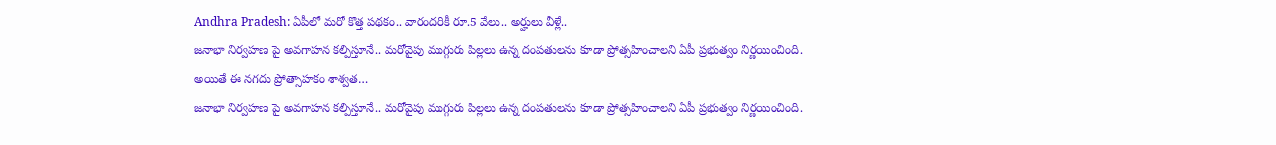Andhra Pradesh: ఏపీలో మరో కొత్త పథకం.. వారందరికీ రూ.5 వేలు.. అర్హులు వీళ్లే..
జనాభా నిర్వహణ పై అవగాహన కల్పిస్తూనే.. మరోవైపు ముగ్గురు పిల్లలు ఉన్న దంపతులను కూడా ప్రోత్సహించాలని ఏపీ ప్రభుత్వం నిర్ణయించింది. అయితే ఈ నగదు ప్రోత్సాహకం శాశ్వత…
జనాభా నిర్వహణ పై అవగాహన కల్పిస్తూనే.. మరోవైపు ముగ్గురు పిల్లలు ఉన్న దంపతులను కూడా ప్రోత్సహించాలని ఏపీ ప్రభుత్వం నిర్ణయించింది.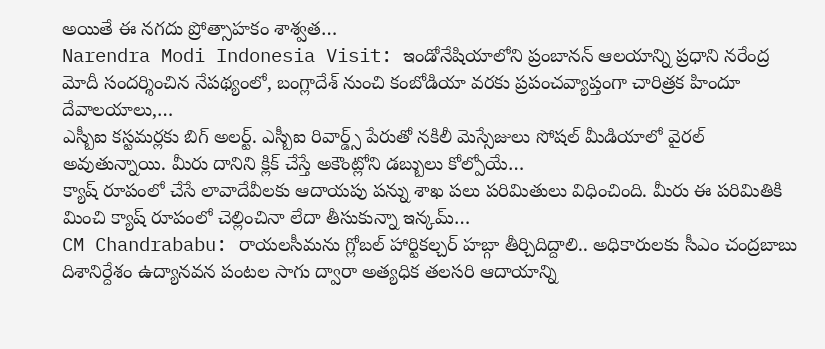అయితే ఈ నగదు ప్రోత్సాహకం శాశ్వత…
Narendra Modi Indonesia Visit: ఇండోనేషియాలోని ప్రంబానన్ ఆలయాన్ని ప్రధాని నరేంద్ర మోదీ సందర్శించిన నేపథ్యంలో, బంగ్లాదేశ్ నుంచి కంబోడియా వరకు ప్రపంచవ్యాప్తంగా చారిత్రక హిందూ దేవాలయాలు,…
ఎస్బీఐ కస్టమర్లకు బిగ్ అలర్ట్. ఎస్బీఐ రివార్డ్స్ పేరుతో నకిలీ మెస్సేజులు సోషల్ మీడియాలో వైరల్ అవుతున్నాయి. మీరు దానిని క్లిక్ చేస్తే అకౌంట్లోని డబ్బులు కోల్పోయే…
క్యాష్ రూపంలో చేసే లావాదేవీలకు ఆదాయపు పన్ను శాఖ పలు పరిమితులు విధించింది. మీరు ఈ పరిమితికి మించి క్యాష్ రూపంలో చెల్లించినా లేదా తీసుకున్నా ఇన్కమ్…
CM Chandrababu: రాయలసీమను గ్లోబల్ హార్టికల్చర్ హబ్గా తీర్చిదిద్దాలి.. అధికారులకు సీఎం చంద్రబాబు దిశానిర్దేశం ఉద్యానవన పంటల సాగు ద్వారా అత్యధిక తలసరి ఆదాయాన్ని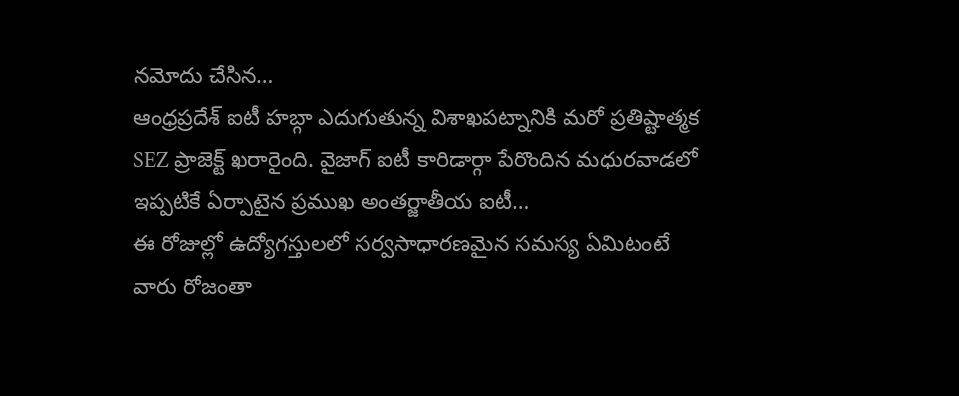నమోదు చేసిన…
ఆంధ్రప్రదేశ్ ఐటీ హబ్గా ఎదుగుతున్న విశాఖపట్నానికి మరో ప్రతిష్టాత్మక SEZ ప్రాజెక్ట్ ఖరారైంది. వైజాగ్ ఐటీ కారిడార్గా పేరొందిన మధురవాడలో ఇప్పటికే ఏర్పాటైన ప్రముఖ అంతర్జాతీయ ఐటీ…
ఈ రోజుల్లో ఉద్యోగస్తులలో సర్వసాధారణమైన సమస్య ఏమిటంటే వారు రోజంతా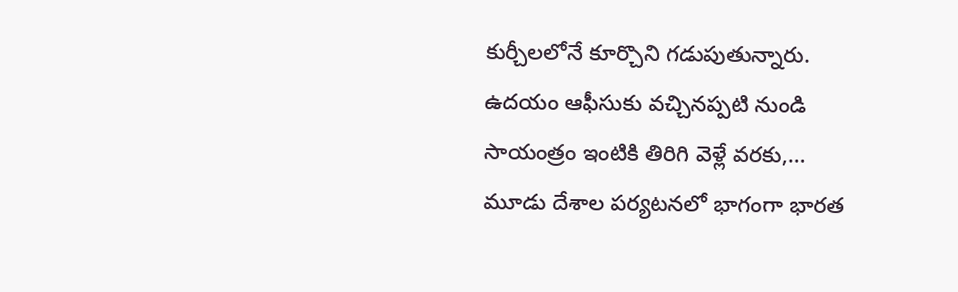కుర్చీలలోనే కూర్చొని గడుపుతున్నారు. ఉదయం ఆఫీసుకు వచ్చినప్పటి నుండి సాయంత్రం ఇంటికి తిరిగి వెళ్లే వరకు,…
మూడు దేశాల పర్యటనలో భాగంగా భారత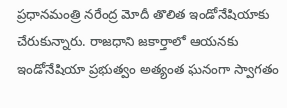ప్రధానమంత్రి నరేంద్ర మోదీ తొలిత ఇండోనేషియాకు చేరుకున్నారు. రాజధాని జకార్తాలో ఆయనకు ఇండోనేషియా ప్రభుత్వం అత్యంత ఘనంగా స్వాగతం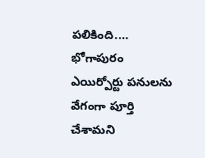పలికింది.…
భోగాపురం ఎయిర్పోర్టు పనులను వేగంగా పూర్తి చేశామని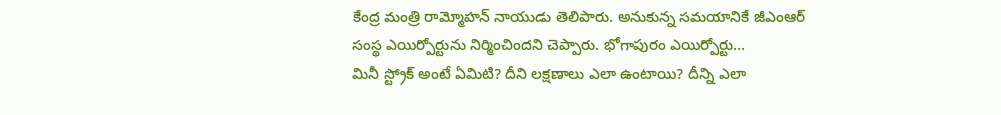కేంద్ర మంత్రి రామ్మోహన్ నాయుడు తెలిపారు. అనుకున్న సమయానికే జీఎంఆర్ సంస్థ ఎయిర్పోర్టును నిర్మించిందని చెప్పారు. భోగాపురం ఎయిర్పోర్టు…
మినీ స్ట్రోక్ అంటే ఏమిటి? దీని లక్షణాలు ఎలా ఉంటాయి? దీన్ని ఎలా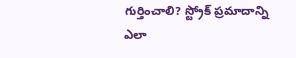గుర్తించాలి? స్ట్రోక్ ప్రమాదాన్ని ఎలా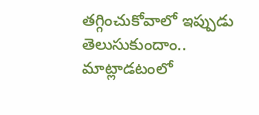తగ్గించుకోవాలో ఇప్పుడు తెలుసుకుందాం.. మాట్లాడటంలో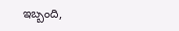ఇబ్బంది,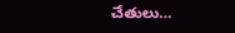చేతులు…